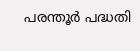പരന്തൂർ പദ്ധതി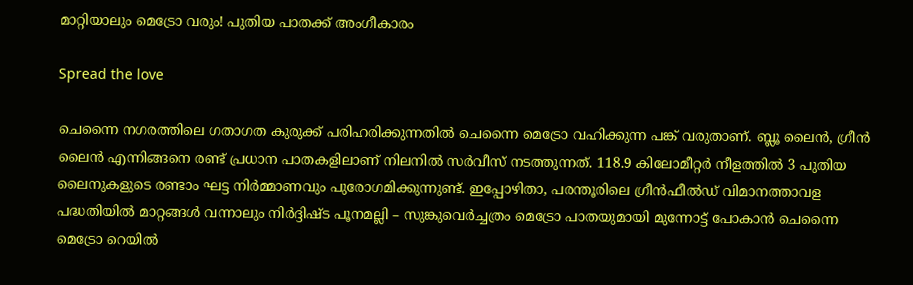മാറ്റിയാലും മെട്രോ വരും! പുതിയ പാതക്ക് അംഗീകാരം

Spread the love

ചെന്നൈ നഗരത്തിലെ ഗതാഗത കുരുക്ക് പരിഹരിക്കുന്നതിൽ ചെന്നൈ മെട്രോ വഹിക്കുന്ന പങ്ക് വരുതാണ്. ബ്ലൂ ലൈൻ, ഗ്രീൻ ലൈൻ എന്നിങ്ങനെ രണ്ട് പ്രധാന പാതകളിലാണ് നിലനിൽ സർവീസ് നടത്തുന്നത്. 118.9 കിലോമീറ്റർ നീളത്തിൽ 3 പുതിയ ലൈനുകളുടെ രണ്ടാം ഘട്ട നിർമ്മാണവും പുരോഗമിക്കുന്നുണ്ട്. ഇപ്പോഴിതാ, പരന്തൂരിലെ ഗ്രീൻഫീൽഡ് വിമാനത്താവള പദ്ധതിയിൽ മാറ്റങ്ങൾ വന്നാലും നിർദ്ദിഷ്ട പൂനമല്ലി – സുങ്കുവെർച്ചത്രം മെട്രോ പാതയുമായി മുന്നോട്ട് പോകാൻ ചെന്നൈ മെട്രോ റെയിൽ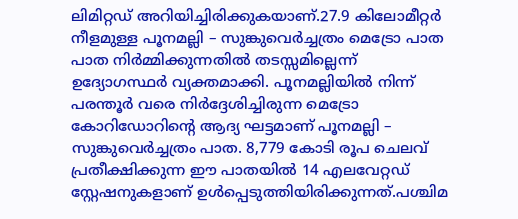ലിമിറ്റഡ് അറിയിച്ചിരിക്കുകയാണ്.27.9 കിലോമീറ്റർ നീളമുള്ള പൂനമല്ലി – സുങ്കുവെർച്ചത്രം മെട്രോ പാത പാത നിർമ്മിക്കുന്നതിൽ തടസ്സമില്ലെന്ന് ഉദ്യോഗസ്ഥർ വ്യക്തമാക്കി. പൂനമല്ലിയിൽ നിന്ന് പരന്തൂർ വരെ നിർദ്ദേശിച്ചിരുന്ന മെട്രോ കോറിഡോറിന്റെ ആദ്യ ഘട്ടമാണ് പൂനമല്ലി – സുങ്കുവെർച്ചത്രം പാത. 8,779 കോടി രൂപ ചെലവ് പ്രതീക്ഷിക്കുന്ന ഈ പാതയിൽ 14 എലവേറ്റഡ് സ്റ്റേഷനുകളാണ് ഉൾപ്പെടുത്തിയിരിക്കുന്നത്.പശ്ചിമ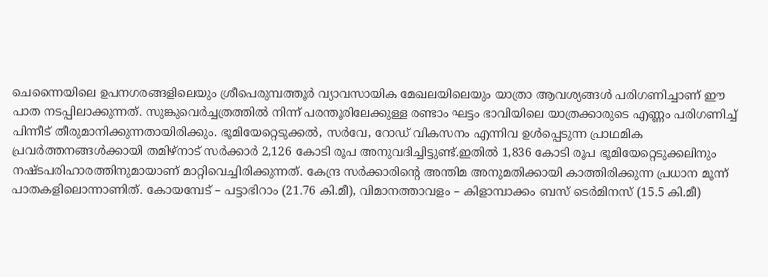ചെന്നൈയിലെ ഉപനഗരങ്ങളിലെയും ശ്രീപെരുമ്പത്തൂർ വ്യാവസായിക മേഖലയിലെയും യാത്രാ ആവശ്യങ്ങൾ പരിഗണിച്ചാണ് ഈ പാത നടപ്പിലാക്കുന്നത്. സുങ്കുവെർച്ചത്രത്തിൽ നിന്ന് പരന്തൂരിലേക്കുള്ള രണ്ടാം ഘട്ടം ഭാവിയിലെ യാത്രക്കാരുടെ എണ്ണം പരിഗണിച്ച് പിന്നീട് തീരുമാനിക്കുന്നതായിരിക്കും. ഭൂമിയേറ്റെടുക്കൽ, സർവേ, റോഡ് വികസനം എന്നിവ ഉൾപ്പെടുന്ന പ്രാഥമിക പ്രവർത്തനങ്ങൾക്കായി തമിഴ്നാട് സർക്കാർ 2,126 കോടി രൂപ അനുവദിച്ചിട്ടുണ്ട്.ഇതിൽ 1,836 കോടി രൂപ ഭൂമിയേറ്റെടുക്കലിനും നഷ്ടപരിഹാരത്തിനുമായാണ് മാറ്റിവെച്ചിരിക്കുന്നത്. കേന്ദ്ര സർക്കാരിന്റെ അന്തിമ അനുമതിക്കായി കാത്തിരിക്കുന്ന പ്രധാന മൂന്ന് പാതകളിലൊന്നാണിത്. കോയമ്പേട് – പട്ടാഭിറാം (21.76 കി.മീ), വിമാനത്താവളം – കിളാമ്പാക്കം ബസ് ടെർമിനസ് (15.5 കി.മീ)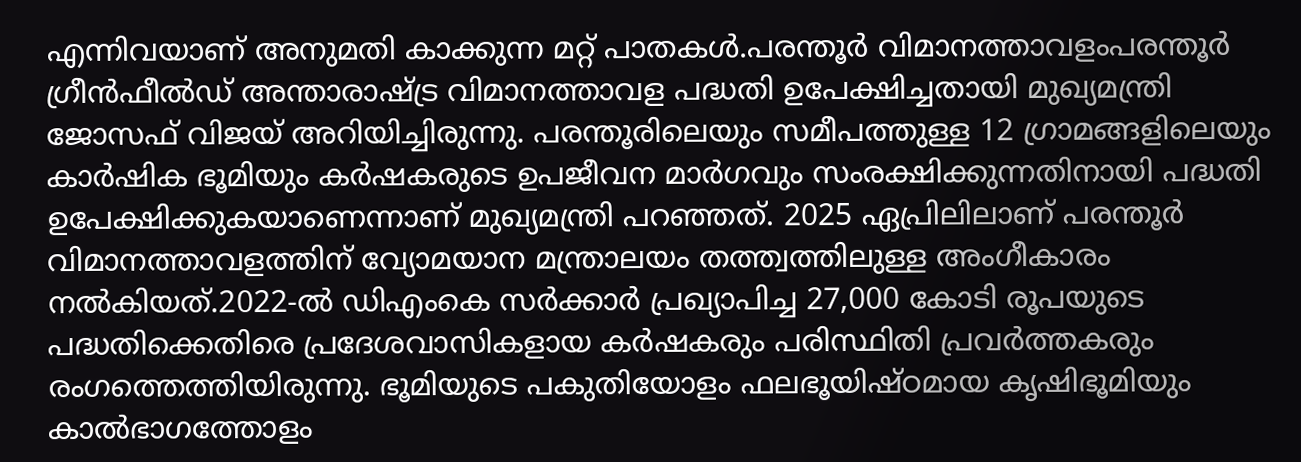എന്നിവയാണ് അനുമതി കാക്കുന്ന മറ്റ് പാതകൾ.പരന്തൂർ വിമാനത്താവളംപരന്തൂർ ഗ്രീൻഫീൽഡ് അന്താരാഷ്ട്ര വിമാനത്താവള പദ്ധതി ഉപേക്ഷിച്ചതായി മുഖ്യമന്ത്രി ജോസഫ് വിജയ് അറിയിച്ചിരുന്നു. പരന്തൂരിലെയും സമീപത്തുള്ള 12 ഗ്രാമങ്ങളിലെയും കാർഷിക ഭൂമിയും കർഷകരുടെ ഉപജീവന മാർഗവും സംരക്ഷിക്കുന്നതിനായി പദ്ധതി ഉപേക്ഷിക്കുകയാണെന്നാണ് മുഖ്യമന്ത്രി പറഞ്ഞത്. 2025 ഏപ്രിലിലാണ് പരന്തൂർ വിമാനത്താവളത്തിന് വ്യോമയാന മന്ത്രാലയം തത്ത്വത്തിലുള്ള അംഗീകാരം നൽകിയത്.2022-ൽ ഡിഎംകെ സർക്കാർ പ്രഖ്യാപിച്ച 27,000 കോടി രൂപയുടെ പദ്ധതിക്കെതിരെ പ്രദേശവാസികളായ കർഷകരും പരിസ്ഥിതി പ്രവർത്തകരും രംഗത്തെത്തിയിരുന്നു. ഭൂമിയുടെ പകുതിയോളം ഫലഭൂയിഷ്ഠമായ കൃഷിഭൂമിയും കാൽഭാഗത്തോളം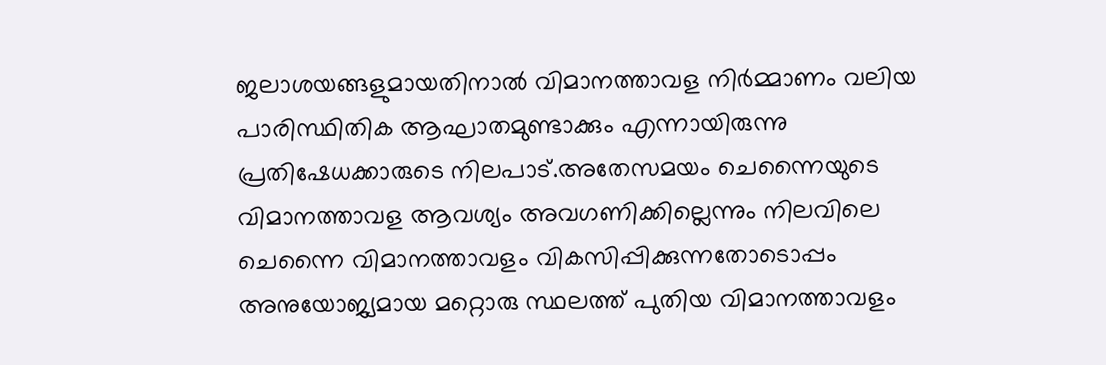ജലാശയങ്ങളുമായതിനാൽ വിമാനത്താവള നിർമ്മാണം വലിയ പാരിസ്ഥിതിക ആഘാതമുണ്ടാക്കും എന്നായിരുന്നു പ്രതിഷേധക്കാരുടെ നിലപാട്.അതേസമയം ചെന്നൈയുടെ വിമാനത്താവള ആവശ്യം അവഗണിക്കില്ലെന്നും നിലവിലെ ചെന്നൈ വിമാനത്താവളം വികസിപ്പിക്കുന്നതോടൊപ്പം അനുയോജ്യമായ മറ്റൊരു സ്ഥലത്ത് പുതിയ വിമാനത്താവളം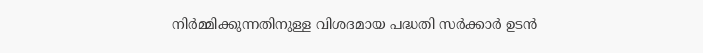നിർമ്മിക്കുന്നതിനുള്ള വിശദമായ പദ്ധതി സർക്കാർ ഉടൻ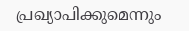പ്രഖ്യാപിക്കുമെന്നും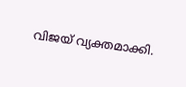വിജയ് വ്യക്തമാക്കി.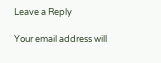Leave a Reply

Your email address will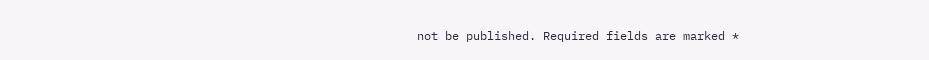not be published. Required fields are marked *